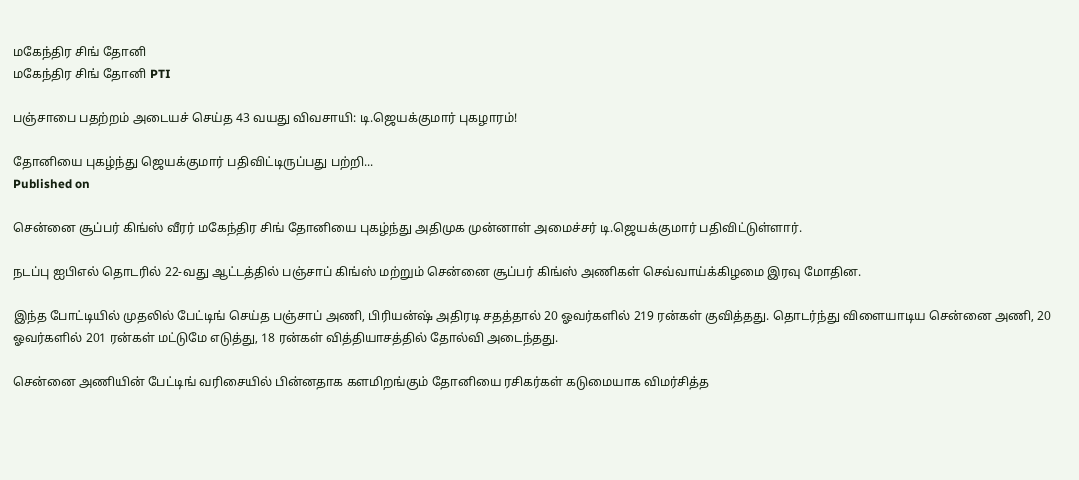மகேந்திர சிங் தோனி
மகேந்திர சிங் தோனி PTI

பஞ்சாபை பதற்றம் அடையச் செய்த 43 வயது விவசாயி: டி.ஜெயக்குமார் புகழாரம்!

தோனியை புகழ்ந்து ஜெயக்குமார் பதிவிட்டிருப்பது பற்றி...
Published on

சென்னை சூப்பர் கிங்ஸ் வீரர் மகேந்திர சிங் தோனியை புகழ்ந்து அதிமுக முன்னாள் அமைச்சர் டி.ஜெயக்குமார் பதிவிட்டுள்ளார்.

நடப்பு ஐபிஎல் தொடரில் 22-வது ஆட்டத்தில் பஞ்சாப் கிங்ஸ் மற்றும் சென்னை சூப்பர் கிங்ஸ் அணிகள் செவ்வாய்க்கிழமை இரவு மோதின.

இந்த போட்டியில் முதலில் பேட்டிங் செய்த பஞ்சாப் அணி, பிரியன்ஷ் அதிரடி சதத்தால் 20 ஓவர்களில் 219 ரன்கள் குவித்தது. தொடர்ந்து விளையாடிய சென்னை அணி, 20 ஓவர்களில் 201 ரன்கள் மட்டுமே எடுத்து, 18 ரன்கள் வித்தியாசத்தில் தோல்வி அடைந்தது.

சென்னை அணியின் பேட்டிங் வரிசையில் பின்னதாக களமிறங்கும் தோனியை ரசிகர்கள் கடுமையாக விமர்சித்த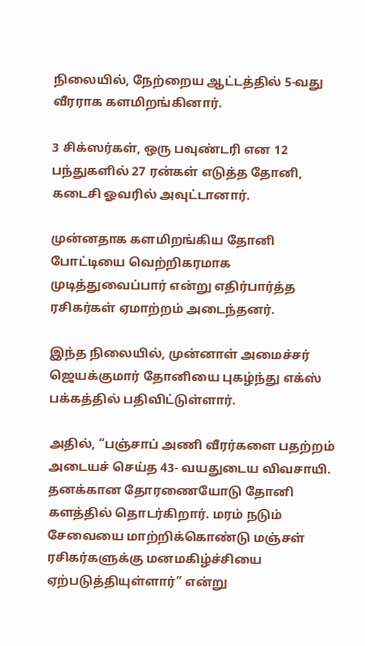நிலையில், நேற்றைய ஆட்டத்தில் 5-வது வீரராக களமிறங்கினார்.

3 சிக்ஸர்கள், ஒரு பவுண்டரி என 12 பந்துகளில் 27 ரன்கள் எடுத்த தோனி, கடைசி ஓவரில் அவுட்டானார்.

முன்னதாக களமிறங்கிய தோனி போட்டியை வெற்றிகரமாக முடித்துவைப்பார் என்று எதிர்பார்த்த ரசிகர்கள் ஏமாற்றம் அடைந்தனர்.

இந்த நிலையில், முன்னாள் அமைச்சர் ஜெயக்குமார் தோனியை புகழ்ந்து எக்ஸ் பக்கத்தில் பதிவிட்டுள்ளார்.

அதில், “பஞ்சாப் அணி வீரர்களை பதற்றம் அடையச் செய்த 43- வயதுடைய விவசாயி. தனக்கான தோரணையோடு‌ தோனி களத்தில் தொடர்கிறார். மரம் நடும் சேவையை மாற்றிக்கொண்டு மஞ்சள் ரசிகர்களுக்கு மனமகிழ்ச்சியை ஏற்படுத்தியுள்ளார்” என்று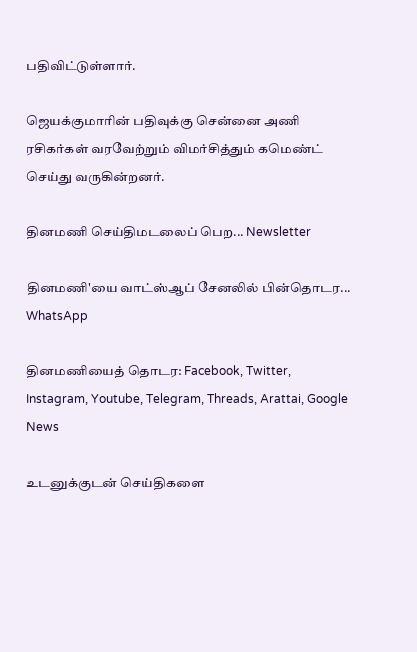பதிவிட்டுள்ளார்.

ஜெயக்குமாரின் பதிவுக்கு சென்னை அணி ரசிகர்கள் வரவேற்றும் விமர்சித்தும் கமெண்ட் செய்து வருகின்றனர்.

தினமணி செய்திமடலைப் பெற... Newsletter

தினமணி'யை வாட்ஸ்ஆப் சேனலில் பின்தொடர... WhatsApp

தினமணியைத் தொடர: Facebook, Twitter, Instagram, Youtube, Telegram, Threads, Arattai, Google News

உடனுக்குடன் செய்திகளை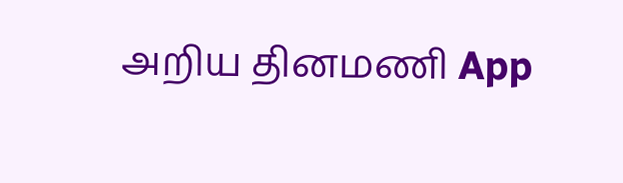அறிய தினமணி App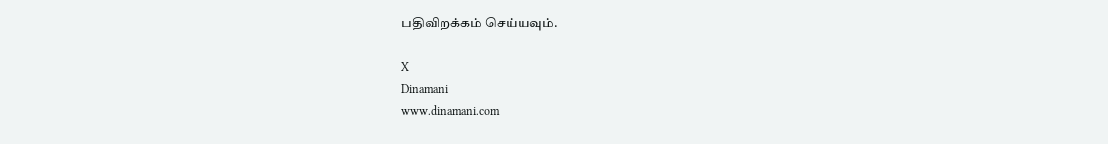பதிவிறக்கம் செய்யவும்.

X
Dinamani
www.dinamani.com